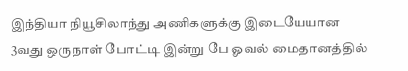இந்தியா நியூசிலாந்து அணிகளுக்கு இடையேயான 3வது ஒருநாள் போட்டி இன்று பே ஓவல் மைதானத்தில்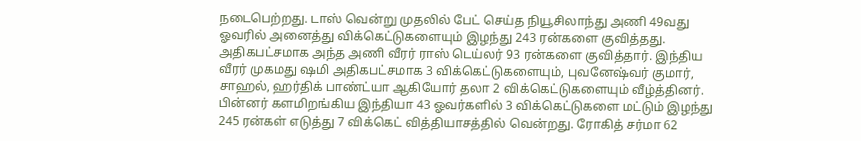நடைபெற்றது. டாஸ் வென்று முதலில் பேட் செய்த நியூசிலாந்து அணி 49வது ஓவரில் அனைத்து விக்கெட்டுகளையும் இழந்து 243 ரன்களை குவித்தது. அதிகபட்சமாக அந்த அணி வீரர் ராஸ் டெய்லர் 93 ரன்களை குவித்தார். இந்திய வீரர் முகமது ஷமி அதிகபட்சமாக 3 விக்கெட்டுகளையும், புவனேஷ்வர் குமார், சாஹல், ஹர்திக் பாண்ட்யா ஆகியோர் தலா 2 விக்கெட்டுகளையும் வீழ்த்தினர்.
பின்னர் களமிறங்கிய இந்தியா 43 ஓவர்களில் 3 விக்கெட்டுகளை மட்டும் இழந்து 245 ரன்கள் எடுத்து 7 விக்கெட் வித்தியாசத்தில் வென்றது. ரோகித் சர்மா 62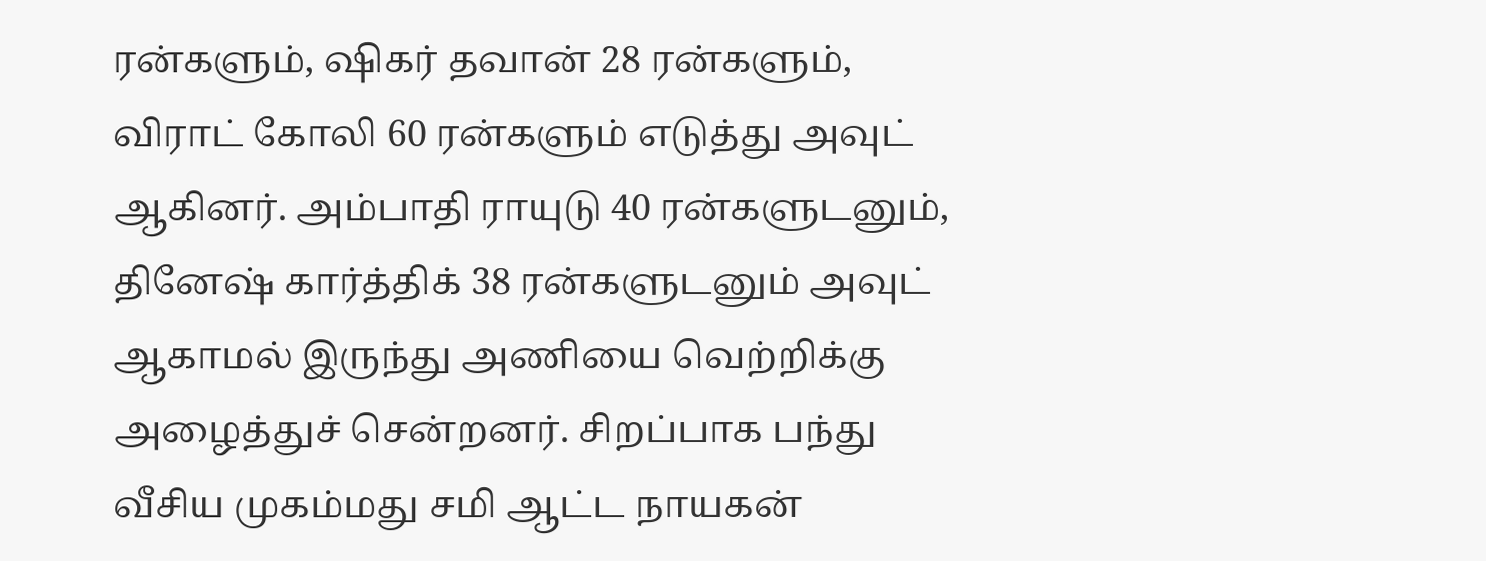ரன்களும், ஷிகர் தவான் 28 ரன்களும், விராட் கோலி 60 ரன்களும் எடுத்து அவுட் ஆகினர். அம்பாதி ராயுடு 40 ரன்களுடனும், தினேஷ் கார்த்திக் 38 ரன்களுடனும் அவுட் ஆகாமல் இருந்து அணியை வெற்றிக்கு அழைத்துச் சென்றனர். சிறப்பாக பந்து வீசிய முகம்மது சமி ஆட்ட நாயகன்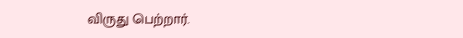விருது பெற்றார்.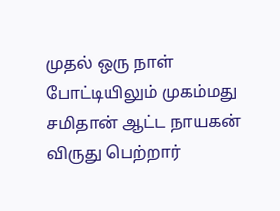முதல் ஒரு நாள் போட்டியிலும் முகம்மது சமிதான் ஆட்ட நாயகன் விருது பெற்றார்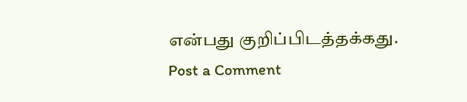என்பது குறிப்பிடத்தக்கது.
Post a Comment